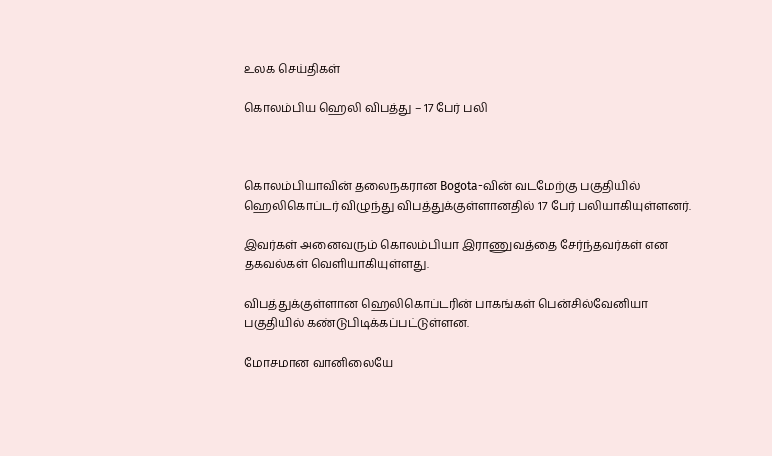உலக செய்திகள்

கொலம்பிய ஹெலி விபத்து – 17 பேர் பலி



கொலம்பியாவின் தலைநகரான Bogota-வின் வடமேற்கு பகுதியில் ஹெலிகொப்டர் விழுந்து விபத்துக்குள்ளானதில் 17 பேர் பலியாகியுள்ளனர்.

இவர்கள் அனைவரும் கொலம்பியா இராணுவத்தை சேர்ந்தவர்கள் என தகவல்கள் வெளியாகியுள்ளது.

விபத்துக்குள்ளான ஹெலிகொப்டரின் பாகங்கள் பென்சில்வேனியா பகுதியில் கண்டுபிடிக்கப்பட்டுள்ளன.

மோசமான வானிலையே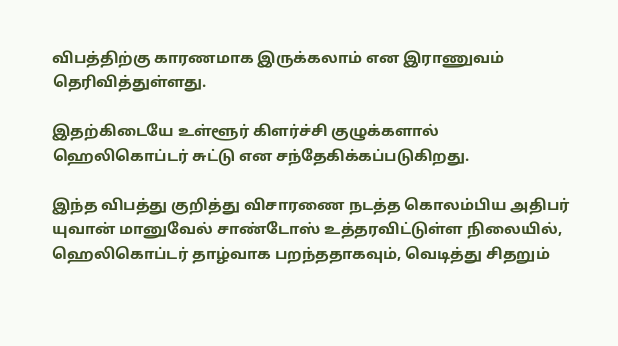விபத்திற்கு காரணமாக இருக்கலாம் என இராணுவம் தெரிவித்துள்ளது.

இதற்கிடையே உள்ளூர் கிளர்ச்சி குழுக்களால் ஹெலிகொப்டர் சுட்டு என சந்தேகிக்கப்படுகிறது.

இந்த விபத்து குறித்து விசாரணை நடத்த கொலம்பிய அதிபர் யுவான் மானுவேல் சாண்டோஸ் உத்தரவிட்டுள்ள நிலையில், ஹெலிகொப்டர் தாழ்வாக பறந்ததாகவும், வெடித்து சிதறும்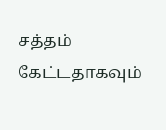சத்தம் கேட்டதாகவும்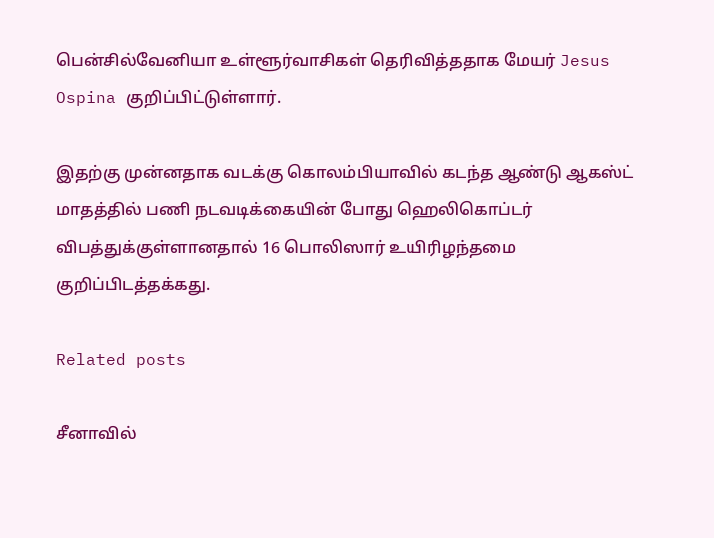பென்சில்வேனியா உள்ளூர்வாசிகள் தெரிவித்ததாக மேயர் Jesus Ospina குறிப்பிட்டுள்ளார்.

இதற்கு முன்னதாக வடக்கு கொலம்பியாவில் கடந்த ஆண்டு ஆகஸ்ட் மாதத்தில் பணி நடவடிக்கையின் போது ஹெலிகொப்டர் விபத்துக்குள்ளானதால் 16 பொலிஸார் உயிரிழந்தமை குறிப்பிடத்தக்கது.

Related posts

சீனாவில்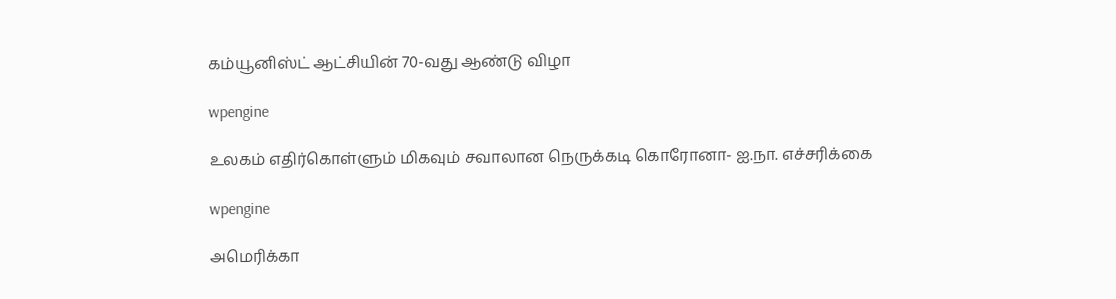கம்யூனிஸ்ட் ஆட்சியின் 70-வது ஆண்டு விழா

wpengine

உலகம் எதிர்கொள்ளும் மிகவும் சவாலான நெருக்கடி கொரோனா- ஐ.நா. எச்சரிக்கை

wpengine

அமெரிக்கா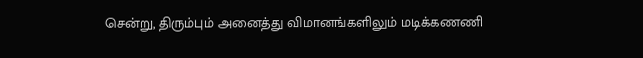சென்று, திரும்பும் அனைத்து விமானங்களிலும் மடிக்கணணி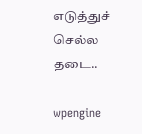எடுத்துச் செல்ல தடை..

wpengine